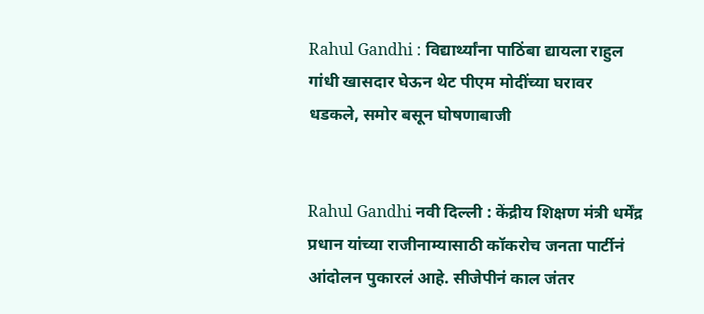Rahul Gandhi : विद्यार्थ्यांना पाठिंबा द्यायला राहुल गांधी खासदार घेऊन थेट पीएम मोदींच्या घरावर धडकले, समोर बसून घोषणाबाजी


Rahul Gandhi नवी दिल्ली : केंद्रीय शिक्षण मंत्री धर्मेंद्र प्रधान यांच्या राजीनाम्यासाठी कॉकरोच जनता पार्टीनं आंदोलन पुकारलं आहे. सीजेपीनं काल जंतर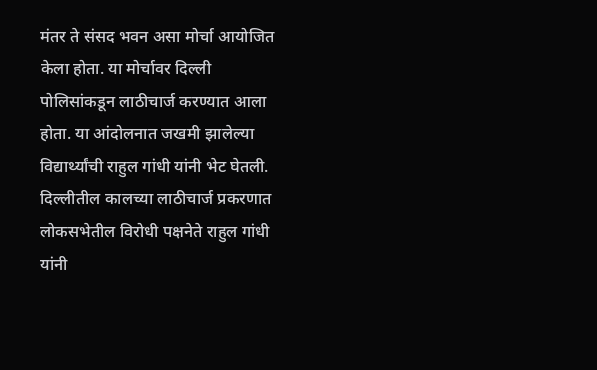मंतर ते संसद भवन असा मोर्चा आयोजित केला होता. या मोर्चावर दिल्ली पोलिसांकडून लाठीचार्ज करण्यात आला होता. या आंदोलनात जखमी झालेल्या विद्यार्थ्यांची राहुल गांधी यांनी भेट घेतली. दिल्लीतील कालच्या लाठीचार्ज प्रकरणात लोकसभेतील विरोधी पक्षनेते राहुल गांधी यांनी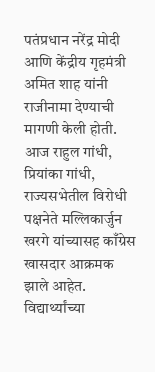पतंप्रधान नरेंद्र मोदी आणि केंद्रीय गृहमंत्री अमित शाह यांनी राजीनामा देण्याची मागणी केली होती. आज राहुल गांधी, प्रियांका गांधी, राज्यसभेतील विरोधी पक्षनेते मल्लिकार्जुन खरगे यांच्यासह काँग्रेस खासदार आक्रमक झाले आहेत. विद्यार्थ्यांच्या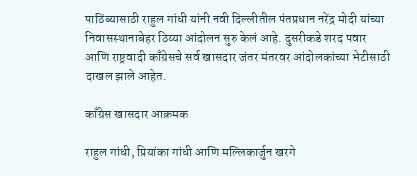पाठिंब्यासाठी राहुल गांधी यांनी नवी दिल्लीतील पंतप्रधान नरेंद्र मोदी यांच्या निवासस्थानाबेहर ठिय्या आंदोलन सुरु केलं आहे. दुसरीकडे शरद पवार आणि राष्ट्रवादी काँग्रेसचे सर्व खासदार जंतर मंतरवर आंदोलकांच्या भेटीसाठी दाखल झाले आहेत.

काँग्रेस खासदार आक्रमक

राहुल गांधी, प्रियांका गांधी आणि मल्लिकार्जुन खरगे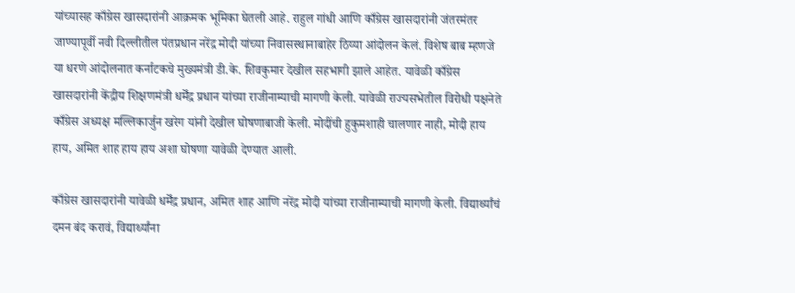यांच्यासह काँग्रेस खासदारांनी आक्रमक भूमिका घेतली आहे. राहुल गांधी आणि काँग्रेस खासदारांनी जंतरमंतर जाण्यापूर्वी नवी दिल्लीतील पंतप्रधान नरेंद्र मोदी यांच्या निवासस्थानाबाहेर ठिय्या आंदोलन केलं. विशेष बाब म्हणजे या धरणे आंदोलनात कर्नाटकचे मुख्यमंत्री डी.के. शिवकुमार देखील सहभागी झाले आहेत. यावेळी काँग्रेस खासदारांनी केंद्रीय शिक्षणमंत्री धर्मेंद्र प्रधान यांच्या राजीनाम्याची मागणी केली. यावेळी राज्यसभेतील विरोधी पक्षनेते काँग्रेस अध्यक्ष मल्लिकार्जुन खरेग यांनी देखील घोषणाबाजी केली. मोदींची हुकुमशाही चालणार नाही, मोदी हाय हाय, अमित शाह हाय हाय अशा घोषणा यावेळी देण्यात आली.

काँग्रेस खासदारांनी यावेळी धर्मेंद्र प्रधान, अमित शाह आणि नरेंद्र मोदी यांच्या राजीनाम्याची मागणी केली. विद्यार्थ्यांचं दमन बंद करावं, विद्यार्थ्यांना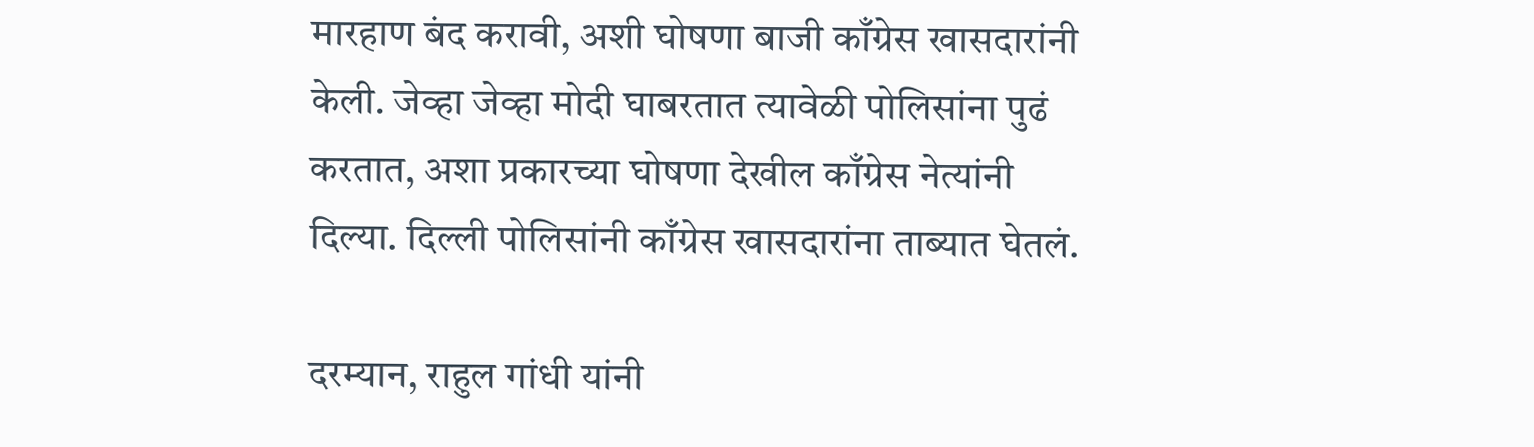मारहाण बंद करावी, अशी घोषणा बाजी काँग्रेस खासदारांनी केली. जेव्हा जेव्हा मोदी घाबरतात त्यावेळी पोलिसांना पुढं करतात, अशा प्रकारच्या घोषणा देखील काँग्रेस नेत्यांनी दिल्या. दिल्ली पोलिसांनी काँग्रेस खासदारांना ताब्यात घेतलं.

दरम्यान, राहुल गांधी यांनी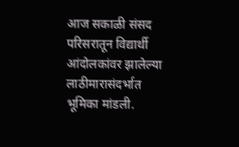आज सकाळी संसद परिसरातून विद्यार्थी आंदोलकांवर झालेल्या लाठीमारासंदर्भात भूमिका मांडली.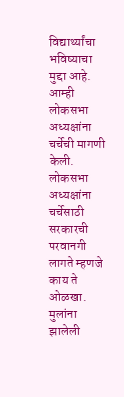विद्यार्थ्यांचा भविष्याचा मुद्दा आहे. आम्ही लोकसभा अध्यक्षांना चर्चेची मागणी केली. लोकसभा अध्यक्षांना चर्चेसाठी सरकारची परवानगी लागते म्हणजे काय ते ओळखा. मुलांना झालेली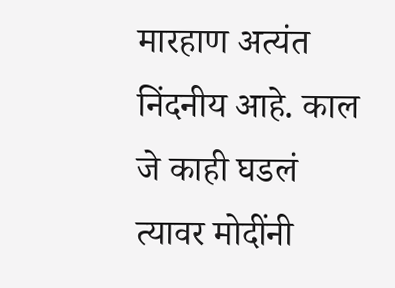मारहाण अत्यंत निंदनीय आहे. काल जे काही घडलं त्यावर मोदींनी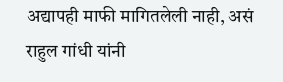अद्यापही माफी मागितलेली नाही, असं राहुल गांधी यांनी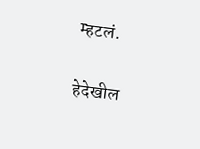म्हटलं.

हेदेखील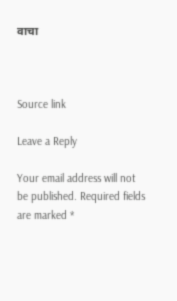वाचा



Source link

Leave a Reply

Your email address will not be published. Required fields are marked *